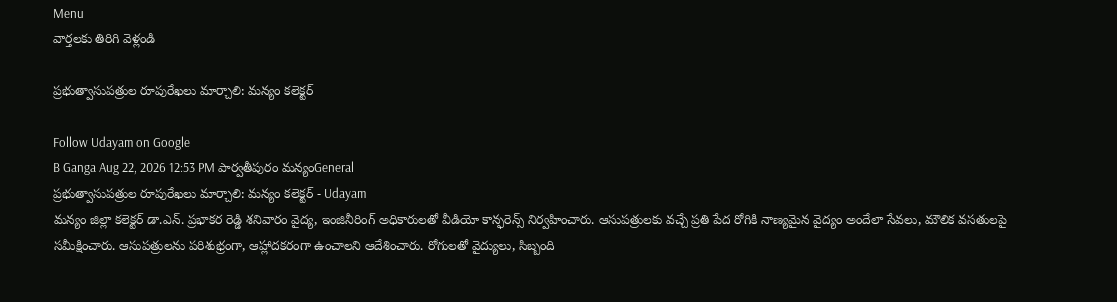Menu
వార్తలకు తిరిగి వెళ్లండి

ప్రభుత్వాసుపత్రుల రూపురేఖలు మార్చాలి: మన్యం కలెక్టర్

Follow Udayam on Google
B Ganga Aug 22, 2026 12:53 PM పార్వతీపురం మన్యంGeneral
ప్రభుత్వాసుపత్రుల రూపురేఖలు మార్చాలి: మన్యం కలెక్టర్ - Udayam
మన్యం జిల్లా కలెక్టర్ డా.ఎన్. ప్రభాకర రెడ్డి శనివారం వైద్య, ఇంజినీరింగ్ అధికారులతో వీడియో కాన్ఫరెన్స్ నిర్వహించారు. ఆసుపత్రులకు వచ్చే ప్రతి పేద రోగికి నాణ్యమైన వైద్యం అందేలా సేవలు, మౌలిక వసతులపై సమీక్షించారు. ఆసుపత్రులను పరిశుభ్రంగా, ఆహ్లాదకరంగా ఉంచాలని ఆదేశించారు. రోగులతో వైద్యులు, సిబ్బంది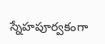స్నేహపూర్వకంగా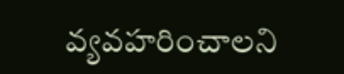వ్యవహరించాలని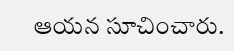ఆయన సూచించారు.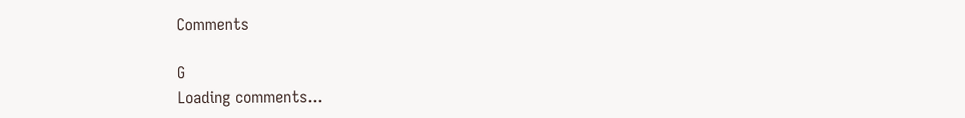Comments

G
Loading comments...